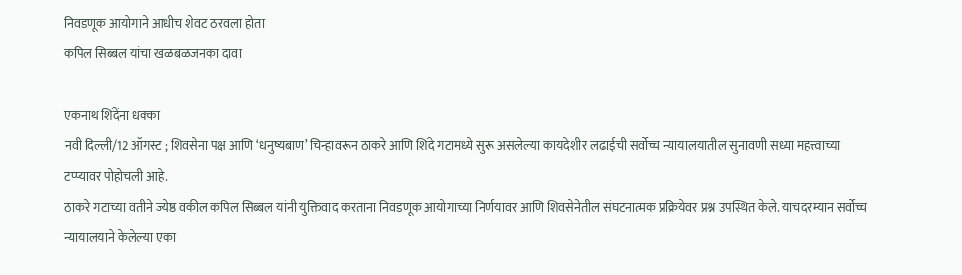निवडणूक आयोगाने आधीच शेवट ठरवला होता
कपिल सिब्बल यांचा खळबळजनका दावा

एकनाथ शिंदेंना धक्का
नवी दिल्ली/12 ऑगस्ट ; शिवसेना पक्ष आणि ‘धनुष्यबाण’ चिन्हावरून ठाकरे आणि शिंदे गटामध्ये सुरू असलेल्या कायदेशीर लढाईची सर्वोच्च न्यायालयातील सुनावणी सध्या महत्त्वाच्या टप्प्यावर पोहोचली आहे.
ठाकरे गटाच्या वतीने ज्येष्ठ वकील कपिल सिब्बल यांनी युक्तिवाद करताना निवडणूक आयोगाच्या निर्णयावर आणि शिवसेनेतील संघटनात्मक प्रक्रियेवर प्रश्न उपस्थित केले. याचदरम्यान सर्वोच्च न्यायालयाने केलेल्या एका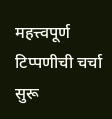महत्त्वपूर्ण टिप्पणीची चर्चा सुरू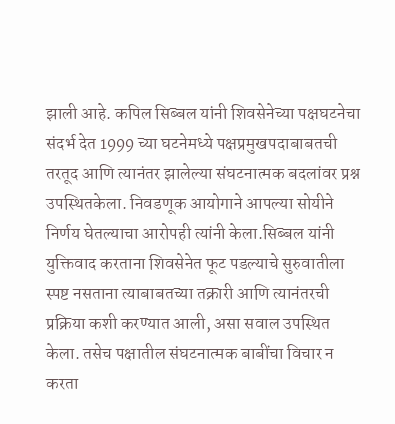झाली आहे. कपिल सिब्बल यांनी शिवसेनेच्या पक्षघटनेचा संदर्भ देत 1999 च्या घटनेमध्ये पक्षप्रमुखपदाबाबतची तरतूद आणि त्यानंतर झालेल्या संघटनात्मक बदलांवर प्रश्न उपस्थितकेला. निवडणूक आयोगाने आपल्या सोयीने निर्णय घेतल्याचा आरोपही त्यांनी केला.सिब्बल यांनी युक्तिवाद करताना शिवसेनेत फूट पडल्याचे सुरुवातीला स्पष्ट नसताना त्याबाबतच्या तक्रारी आणि त्यानंतरची प्रक्रिया कशी करण्यात आली, असा सवाल उपस्थित केला. तसेच पक्षातील संघटनात्मक बाबींचा विचार न करता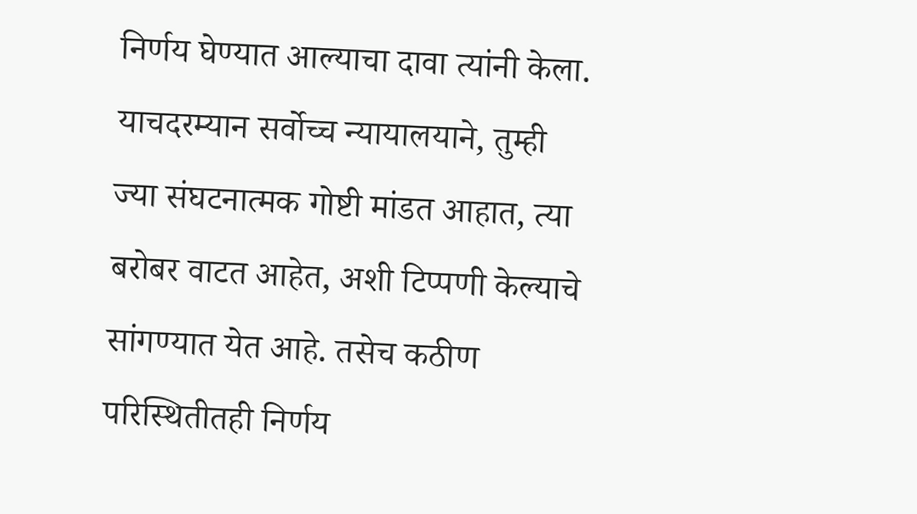निर्णय घेण्यात आल्याचा दावा त्यांनी केला. याचदरम्यान सर्वोच्च न्यायालयाने, तुम्ही ज्या संघटनात्मक गोष्टी मांडत आहात, त्या बरोबर वाटत आहेत, अशी टिप्पणी केल्याचे सांगण्यात येत आहे. तसेच कठीण परिस्थितीतही निर्णय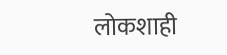लोकशाही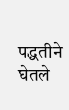पद्धतीने घेतले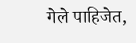गेले पाहिजेत,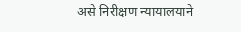असे निरीक्षण न्यायालयाने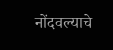नोंदवल्याचे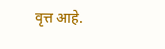वृत्त आहे.